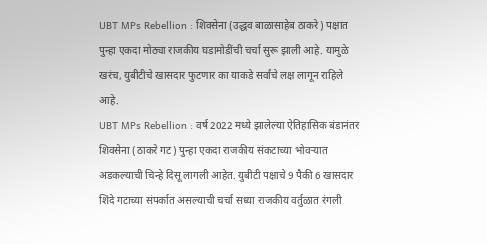UBT MPs Rebellion : शिवसेना (उद्धव बाळासाहेब ठाकरे) पक्षात पुन्हा एकदा मोठ्या राजकीय घडामोडींची चर्चा सुरू झाली आहे. यामुळे खरंच, युबीटीचे खासदार फुटणार का याकडे सर्वांचे लक्ष लागून राहिले आहे.
UBT MPs Rebellion : वर्ष 2022 मध्ये झालेल्या ऐतिहासिक बंडानंतर शिवसेना (ठाकरे गट) पुन्हा एकदा राजकीय संकटाच्या भोवऱ्यात अडकल्याची चिन्हे दिसू लागली आहेत. युबीटी पक्षाचे 9 पैकी 6 खासदार शिंदे गटाच्या संपर्कात असल्याची चर्चा सध्या राजकीय वर्तुळात रंगली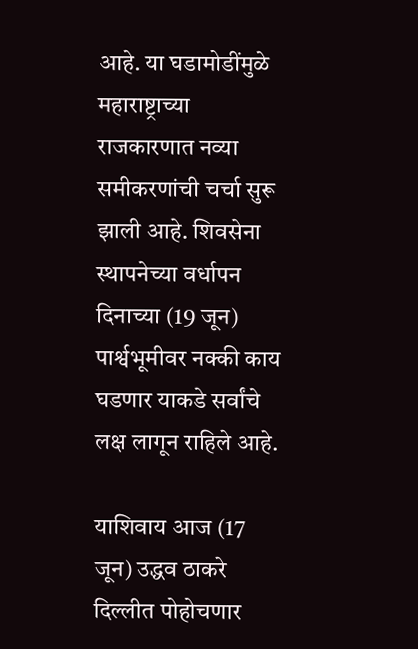आहे. या घडामोडींमुळे महाराष्ट्राच्या राजकारणात नव्या समीकरणांची चर्चा सुरू झाली आहे. शिवसेना स्थापनेच्या वर्धापन दिनाच्या (19 जून) पार्श्वभूमीवर नक्की काय घडणार याकडे सर्वांचे लक्ष लागून राहिले आहे.

याशिवाय आज (17 जून) उद्धव ठाकरे दिल्लीत पोहोचणार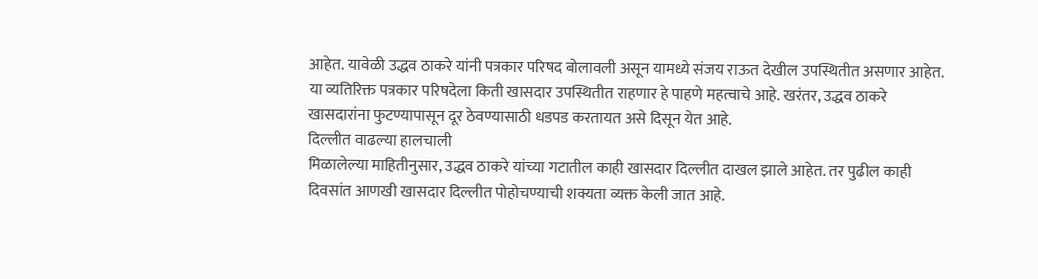आहेत. यावेळी उद्धव ठाकरे यांनी पत्रकार परिषद बोलावली असून यामध्ये संजय राऊत देखील उपस्थितीत असणार आहेत. या व्यतिरिक्त पत्रकार परिषदेला किती खासदार उपस्थितीत राहणार हे पाहणे महत्वाचे आहे. खरंतर, उद्धव ठाकरे खासदारांना फुटण्यापासून दूर ठेवण्यासाठी धडपड करतायत असे दिसून येत आहे.
दिल्लीत वाढल्या हालचाली
मिळालेल्या माहितीनुसार, उद्धव ठाकरे यांच्या गटातील काही खासदार दिल्लीत दाखल झाले आहेत. तर पुढील काही दिवसांत आणखी खासदार दिल्लीत पोहोचण्याची शक्यता व्यक्त केली जात आहे.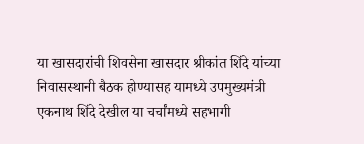या खासदारांची शिवसेना खासदार श्रीकांत शिंदे यांच्या निवासस्थानी बैठक होण्यासह यामध्ये उपमुख्यमंत्री एकनाथ शिंदे देखील या चर्चांमध्ये सहभागी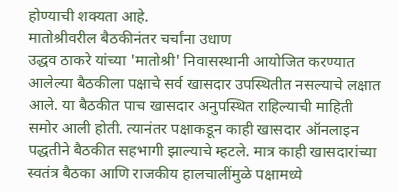होण्याची शक्यता आहे.
मातोश्रीवरील बैठकीनंतर चर्चांना उधाण
उद्धव ठाकरे यांच्या 'मातोश्री' निवासस्थानी आयोजित करण्यात आलेल्या बैठकीला पक्षाचे सर्व खासदार उपस्थितीत नसल्याचे लक्षात आले. या बैठकीत पाच खासदार अनुपस्थित राहिल्याची माहिती समोर आली होती. त्यानंतर पक्षाकडून काही खासदार ऑनलाइन पद्धतीने बैठकीत सहभागी झाल्याचे म्हटले. मात्र काही खासदारांच्या स्वतंत्र बैठका आणि राजकीय हालचालींमुळे पक्षामध्ये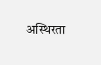अस्थिरता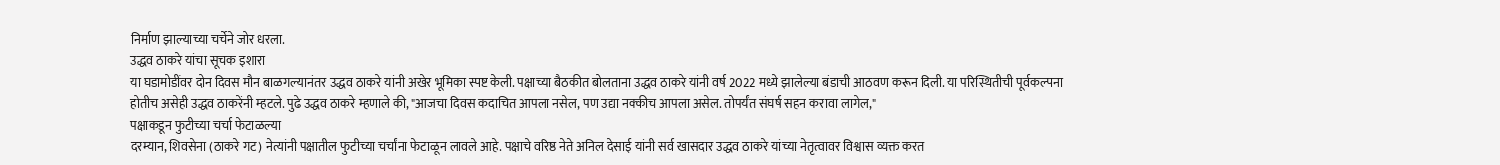निर्माण झाल्याच्या चर्चेने जोर धरला.
उद्धव ठाकरे यांचा सूचक इशारा
या घडामोडींवर दोन दिवस मौन बाळगल्यानंतर उद्धव ठाकरे यांनी अखेर भूमिका स्पष्ट केली. पक्षाच्या बैठकीत बोलताना उद्धव ठाकरे यांनी वर्ष 2022 मध्ये झालेल्या बंडाची आठवण करून दिली. या परिस्थितीची पूर्वकल्पना होतीच असेही उद्धव ठाकरेंनी म्हटले. पुढे उद्धव ठाकरे म्हणाले की, "आजचा दिवस कदाचित आपला नसेल, पण उद्या नक्कीच आपला असेल. तोपर्यंत संघर्ष सहन करावा लागेल,"
पक्षाकडून फुटीच्या चर्चा फेटाळल्या
दरम्यान, शिवसेना (ठाकरे गट) नेत्यांनी पक्षातील फुटीच्या चर्चांना फेटाळून लावले आहे. पक्षाचे वरिष्ठ नेते अनिल देसाई यांनी सर्व खासदार उद्धव ठाकरे यांच्या नेतृत्वावर विश्वास व्यक्त करत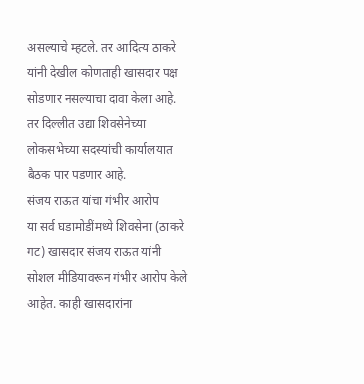असल्याचे म्हटले. तर आदित्य ठाकरे यांनी देखील कोणताही खासदार पक्ष सोडणार नसल्याचा दावा केला आहे. तर दिल्लीत उद्या शिवसेनेच्या लोकसभेच्या सदस्यांची कार्यालयात बैठक पार पडणार आहे.
संजय राऊत यांचा गंभीर आरोप
या सर्व घडामोडींमध्ये शिवसेना (ठाकरे गट) खासदार संजय राऊत यांनी सोशल मीडियावरून गंभीर आरोप केले आहेत. काही खासदारांना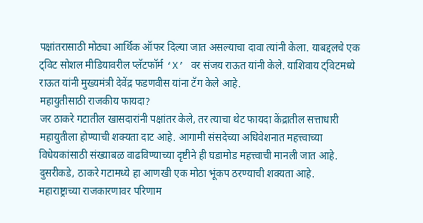पक्षांतरासाठी मोठ्या आर्थिक ऑफर दिल्या जात असल्याचा दावा त्यांनी केला. याबद्दलचे एक ट्विट सोशल मीडियावरील प्लॅटफॉर्म ‘X’ वर संजय राऊत यांनी केले. याशिवाय ट्विटमध्ये राऊत यांनी मुख्यमंत्री देवेंद्र फडणवीस यांना टॅग केले आहे.
महायुतीसाठी राजकीय फायदा?
जर ठाकरे गटातील खासदारांनी पक्षांतर केले, तर त्याचा थेट फायदा केंद्रातील सत्ताधारी महायुतीला होण्याची शक्यता दाट आहे. आगामी संसदेच्या अधिवेशनात महत्त्वाच्या विधेयकांसाठी संख्याबळ वाढविण्याच्या दृष्टीने ही घडामोड महत्त्वाची मानली जात आहे. दुसरीकडे, ठाकरे गटामध्ये हा आणखी एक मोठा भूंकप ठरण्याची शक्यता आहे.
महाराष्ट्राच्या राजकारणावर परिणाम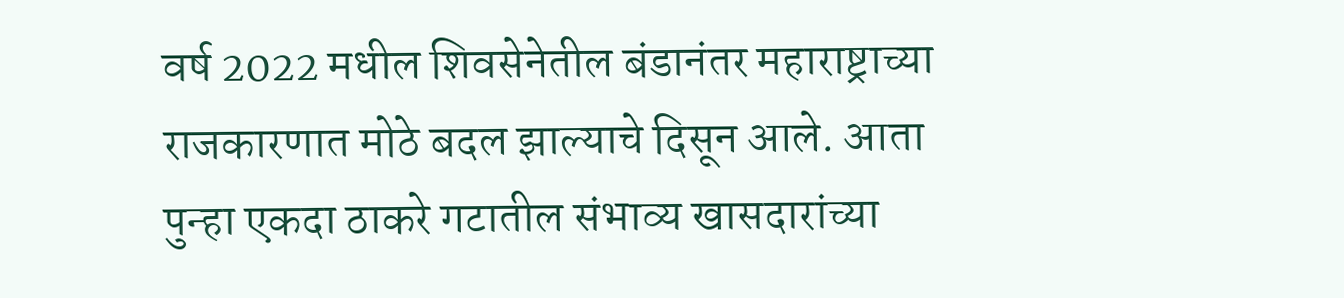वर्ष 2022 मधील शिवसेनेतील बंडानंतर महाराष्ट्राच्या राजकारणात मोठे बदल झाल्याचे दिसून आले. आता पुन्हा एकदा ठाकरे गटातील संभाव्य खासदारांच्या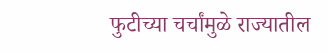फुटीच्या चर्चांमुळे राज्यातील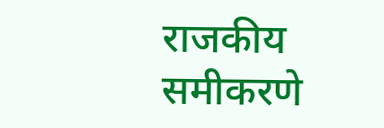राजकीय समीकरणे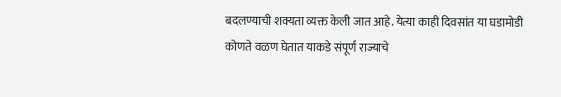बदलण्याची शक्यता व्यक्त केली जात आहे. येत्या काही दिवसांत या घडामोडी कोणते वळण घेतात याकडे संपूर्ण राज्याचे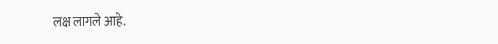लक्ष लागले आहे.